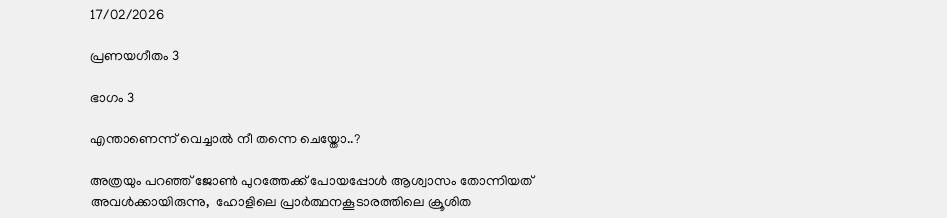17/02/2026

പ്രണയഗീതം 3

ഭാഗം 3

എന്താണെന്ന് വെച്ചാൽ നീ തന്നെ ചെയ്തോ..?

അത്രയും പറഞ്ഞ് ജോൺ പുറത്തേക്ക് പോയപ്പോൾ ആശ്വാസം തോന്നിയത് അവൾക്കായിരുന്നു,  ഹോളിലെ പ്രാർത്ഥനകൂടാരത്തിലെ ക്രൂശിത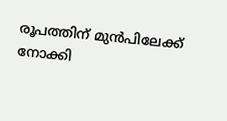രൂപത്തിന് മുൻപിലേക്ക് നോക്കി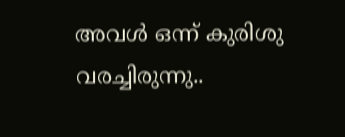അവൾ ഒന്ന് കുരിശു വരച്ചിരുന്നു..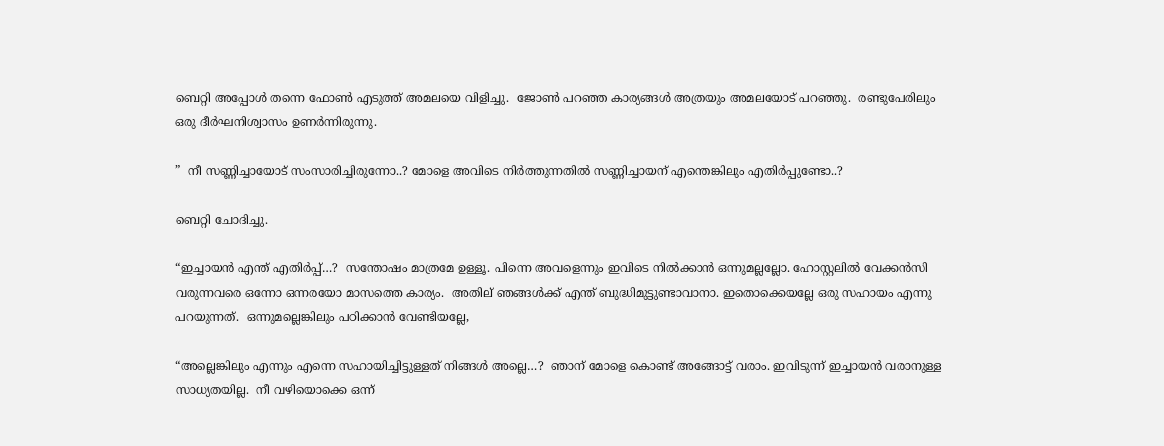ബെറ്റി അപ്പോൾ തന്നെ ഫോൺ എടുത്ത് അമലയെ വിളിച്ചു.  ജോൺ പറഞ്ഞ കാര്യങ്ങൾ അത്രയും അമലയോട് പറഞ്ഞു.  രണ്ടുപേരിലും ഒരു ദീർഘനിശ്വാസം ഉണർന്നിരുന്നു.

”  നീ സണ്ണിച്ചായോട് സംസാരിച്ചിരുന്നോ..? മോളെ അവിടെ നിർത്തുന്നതിൽ സണ്ണിച്ചായന് എന്തെങ്കിലും എതിർപ്പുണ്ടോ..?

ബെറ്റി ചോദിച്ചു.

“ഇച്ചായൻ എന്ത് എതിർപ്പ്…?  സന്തോഷം മാത്രമേ ഉള്ളൂ. പിന്നെ അവളെന്നും ഇവിടെ നിൽക്കാൻ ഒന്നുമല്ലല്ലോ. ഹോസ്റ്റലിൽ വേക്കൻസി വരുന്നവരെ ഒന്നോ ഒന്നരയോ മാസത്തെ കാര്യം.  അതില് ഞങ്ങൾക്ക് എന്ത് ബുദ്ധിമുട്ടുണ്ടാവാനാ. ഇതൊക്കെയല്ലേ ഒരു സഹായം എന്നു പറയുന്നത്.  ഒന്നുമല്ലെങ്കിലും പഠിക്കാൻ വേണ്ടിയല്ലേ,

“അല്ലെങ്കിലും എന്നും എന്നെ സഹായിച്ചിട്ടുള്ളത് നിങ്ങൾ അല്ലെ…?  ഞാന് മോളെ കൊണ്ട് അങ്ങോട്ട് വരാം. ഇവിടുന്ന് ഇച്ചായൻ വരാനുള്ള സാധ്യതയില്ല.  നീ വഴിയൊക്കെ ഒന്ന്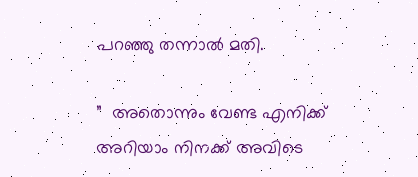പറഞ്ഞു തന്നാൽ മതി.

”  അതൊന്നും വേണ്ട എനിക്ക് അറിയാം നിനക്ക് അവിടെ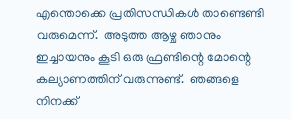എന്തൊക്കെ പ്രതിസന്ധികൾ താണ്ടെണ്ടി വരുമെന്ന്.  അടുത്ത ആഴ്ച ഞാനും ഇച്ചായനും കൂടി ഒരു ഫ്രണ്ടിന്റെ മോന്റെ കല്യാണത്തിന് വരുന്നുണ്ട്.  ഞങ്ങളെ നിനക്ക്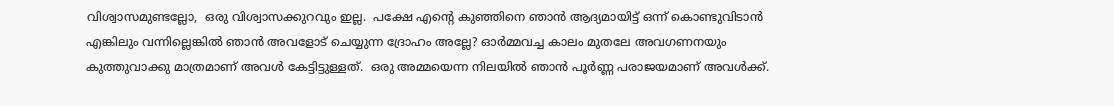വിശ്വാസമുണ്ടല്ലോ,  ഒരു വിശ്വാസക്കുറവും ഇല്ല.  പക്ഷേ എന്റെ കുഞ്ഞിനെ ഞാൻ ആദ്യമായിട്ട് ഒന്ന് കൊണ്ടുവിടാൻ എങ്കിലും വന്നില്ലെങ്കിൽ ഞാൻ അവളോട് ചെയ്യുന്ന ദ്രോഹം അല്ലേ? ഓർമ്മവച്ച കാലം മുതലേ അവഗണനയും കുത്തുവാക്കു മാത്രമാണ് അവൾ കേട്ടിട്ടുള്ളത്.  ഒരു അമ്മയെന്ന നിലയിൽ ഞാൻ പൂർണ്ണ പരാജയമാണ് അവൾക്ക്.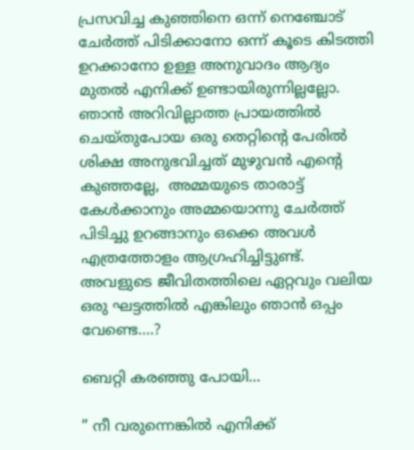പ്രസവിച്ച കുഞ്ഞിനെ ഒന്ന് നെഞ്ചോട് ചേർത്ത് പിടിക്കാനോ ഒന്ന് കൂടെ കിടത്തി ഉറക്കാനോ ഉള്ള അനുവാദം ആദ്യം മുതൽ എനിക്ക് ഉണ്ടായിരുന്നില്ലല്ലോ.  ഞാൻ അറിവില്ലാത്ത പ്രായത്തിൽ ചെയ്തുപോയ ഒരു തെറ്റിന്റെ പേരിൽ ശിക്ഷ അനുഭവിച്ചത് മുഴുവൻ എന്റെ കുഞ്ഞല്ലേ,  അമ്മയുടെ താരാട്ട് കേൾക്കാനും അമ്മയൊന്നു ചേർത്ത് പിടിച്ചു ഉറങ്ങാനും ഒക്കെ അവൾ എത്രത്തോളം ആഗ്രഹിച്ചിട്ടുണ്ട്.  അവളുടെ ജീവിതത്തിലെ ഏറ്റവും വലിയ ഒരു ഘട്ടത്തിൽ എങ്കിലും ഞാൻ ഒപ്പം വേണ്ടെ….?

ബെറ്റി കരഞ്ഞു പോയി…

” നീ വരുന്നെങ്കിൽ എനിക്ക്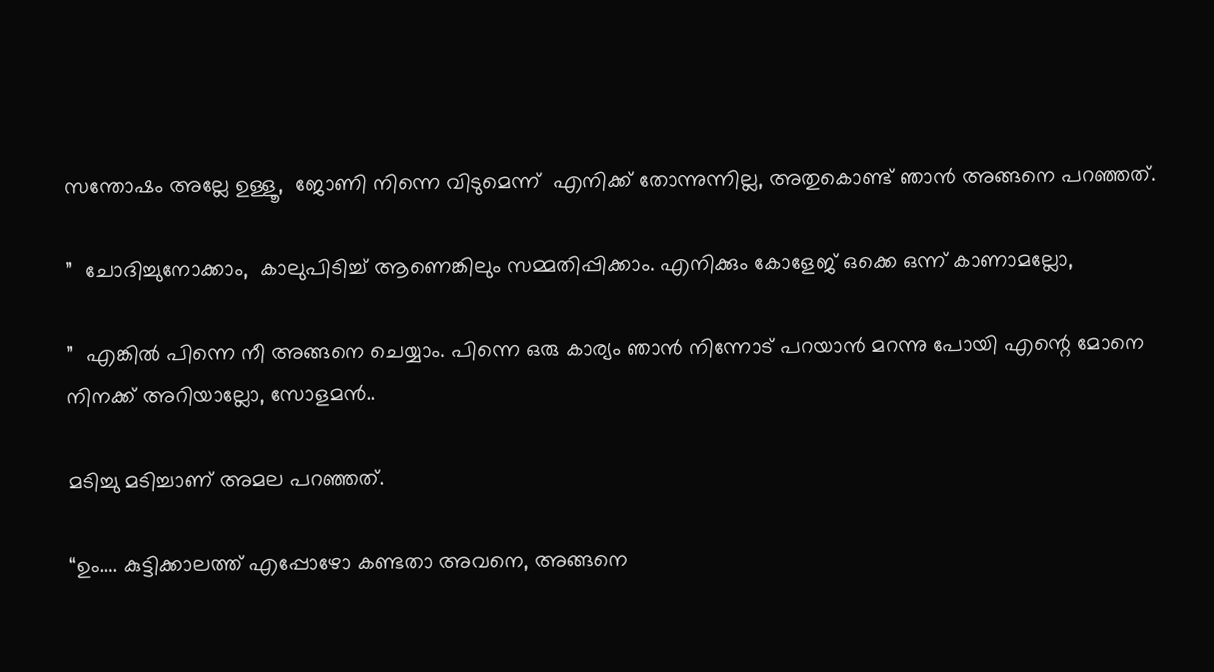സന്തോഷം അല്ലേ ഉള്ളൂ,  ജോണി നിന്നെ വിടുമെന്ന്  എനിക്ക് തോന്നുന്നില്ല, അതുകൊണ്ട് ഞാൻ അങ്ങനെ പറഞ്ഞത്.

”  ചോദിച്ചുനോക്കാം,  കാലുപിടിച്ച് ആണെങ്കിലും സമ്മതിപ്പിക്കാം. എനിക്കും കോളേജ് ഒക്കെ ഒന്ന് കാണാമല്ലോ,

”  എങ്കിൽ പിന്നെ നീ അങ്ങനെ ചെയ്യാം. പിന്നെ ഒരു കാര്യം ഞാൻ നിന്നോട് പറയാൻ മറന്നു പോയി എന്റെ മോനെ നിനക്ക് അറിയാല്ലോ, സോളമൻ..

മടിച്ചു മടിച്ചാണ് അമല പറഞ്ഞത്.

“ഉം…. കുട്ടിക്കാലത്ത് എപ്പോഴോ കണ്ടതാ അവനെ, അങ്ങനെ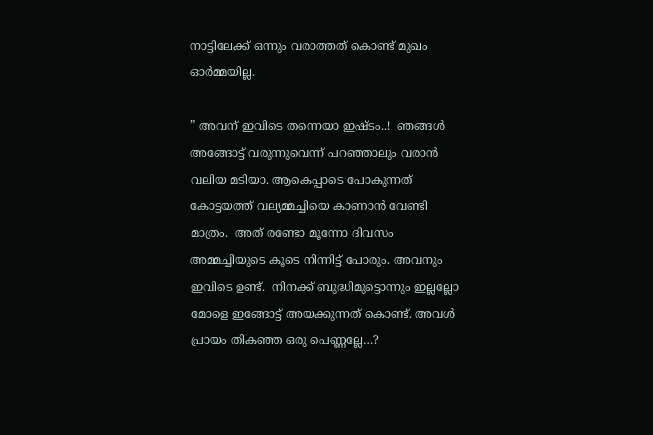നാട്ടിലേക്ക് ഒന്നും വരാത്തത് കൊണ്ട് മുഖം ഓർമ്മയില്ല.

” അവന് ഇവിടെ തന്നെയാ ഇഷ്ടം..!  ഞങ്ങൾ അങ്ങോട്ട് വരുന്നുവെന്ന് പറഞ്ഞാലും വരാൻ വലിയ മടിയാ. ആകെപ്പാടെ പോകുന്നത് കോട്ടയത്ത് വല്യമ്മച്ചിയെ കാണാൻ വേണ്ടി മാത്രം.  അത് രണ്ടോ മൂന്നോ ദിവസം അമ്മച്ചിയുടെ കൂടെ നിന്നിട്ട് പോരും. അവനും ഇവിടെ ഉണ്ട്.  നിനക്ക് ബുദ്ധിമുട്ടൊന്നും ഇല്ലല്ലോ മോളെ ഇങ്ങോട്ട് അയക്കുന്നത് കൊണ്ട്. അവൾ പ്രായം തികഞ്ഞ ഒരു പെണ്ണല്ലേ…?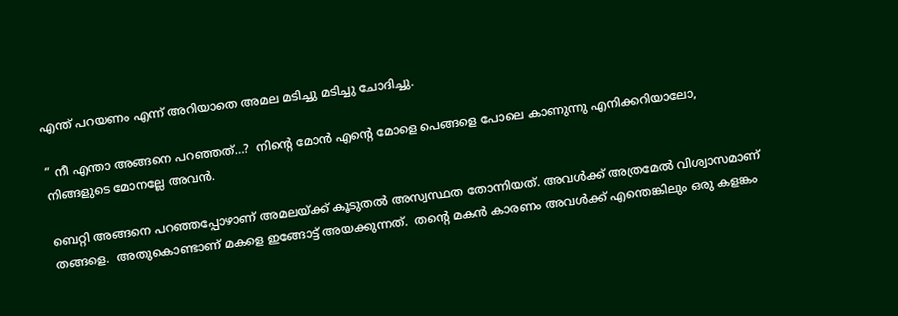എന്ത് പറയണം എന്ന് അറിയാതെ അമല മടിച്ചു മടിച്ചു ചോദിച്ചു.

” നീ എന്താ അങ്ങനെ പറഞ്ഞത്…?  നിന്റെ മോൻ എന്റെ മോളെ പെങ്ങളെ പോലെ കാണുന്നു എനിക്കറിയാലോ,  നിങ്ങളുടെ മോനല്ലേ അവൻ.

ബെറ്റി അങ്ങനെ പറഞ്ഞപ്പോഴാണ് അമലയ്ക്ക് കൂടുതൽ അസ്വസ്ഥത തോന്നിയത്. അവൾക്ക് അത്രമേൽ വിശ്വാസമാണ് തങ്ങളെ.  അതുകൊണ്ടാണ് മകളെ ഇങ്ങോട്ട് അയക്കുന്നത്.  തന്റെ മകൻ കാരണം അവൾക്ക് എന്തെങ്കിലും ഒരു കളങ്കം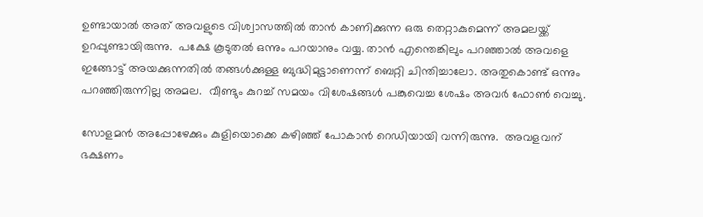ഉണ്ടായാൽ അത് അവളുടെ വിശ്വാസത്തിൽ താൻ കാണിക്കുന്ന ഒരു തെറ്റാകുമെന്ന് അമലയ്ക്ക് ഉറപ്പുണ്ടായിരുന്നു.  പക്ഷേ കൂടുതൽ ഒന്നും പറയാനും വയ്യ. താൻ എന്തെങ്കിലും പറഞ്ഞാൽ അവളെ ഇങ്ങോട്ട് അയക്കുന്നതിൽ തങ്ങൾക്കുള്ള ബുദ്ധിമുട്ടാണെന്ന് ബെറ്റി ചിന്തിച്ചാലോ. അതുകൊണ്ട് ഒന്നും പറഞ്ഞിരുന്നില്ല അമല.  വീണ്ടും കുറച്ച് സമയം വിശേഷങ്ങൾ പങ്കുവെച്ച ശേഷം അവർ ഫോൺ വെച്ചു.

സോളമൻ അപ്പോഴേക്കും കുളിയൊക്കെ കഴിഞ്ഞ് പോകാൻ റെഡിയായി വന്നിരുന്നു.  അവളവന് ഭക്ഷണം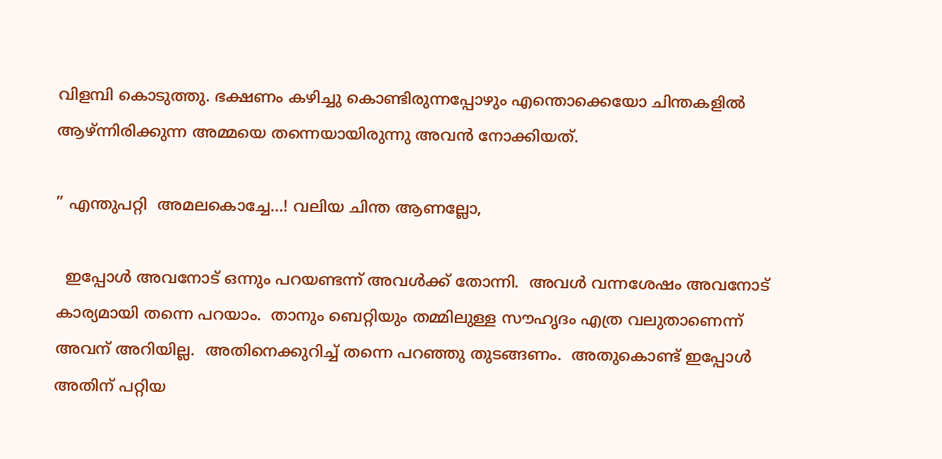വിളമ്പി കൊടുത്തു. ഭക്ഷണം കഴിച്ചു കൊണ്ടിരുന്നപ്പോഴും എന്തൊക്കെയോ ചിന്തകളിൽ ആഴ്ന്നിരിക്കുന്ന അമ്മയെ തന്നെയായിരുന്നു അവൻ നോക്കിയത്.

” എന്തുപറ്റി  അമലകൊച്ചേ…! വലിയ ചിന്ത ആണല്ലോ,

  ഇപ്പോൾ അവനോട് ഒന്നും പറയണ്ടന്ന് അവൾക്ക് തോന്നി.  അവൾ വന്നശേഷം അവനോട് കാര്യമായി തന്നെ പറയാം.  താനും ബെറ്റിയും തമ്മിലുള്ള സൗഹൃദം എത്ര വലുതാണെന്ന് അവന് അറിയില്ല.  അതിനെക്കുറിച്ച് തന്നെ പറഞ്ഞു തുടങ്ങണം.  അതുകൊണ്ട് ഇപ്പോൾ അതിന് പറ്റിയ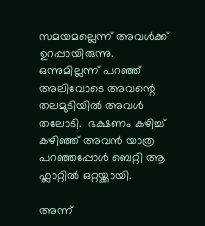സമയമല്ലെന്ന് അവൾക്ക് ഉറപ്പായിരുന്നു. ഒന്നുമില്ലന്ന് പറഞ്ഞ് അലിവോടെ അവന്റെ തലമുടിയിൽ അവൾ തലോടി.  ഭക്ഷണം കഴിച്ച് കഴിഞ്ഞ് അവൻ യാത്ര പറഞ്ഞപ്പോൾ ബെറ്റി ആ ഫ്ലാറ്റിൽ ഒറ്റയ്ക്കായി.

അന്ന്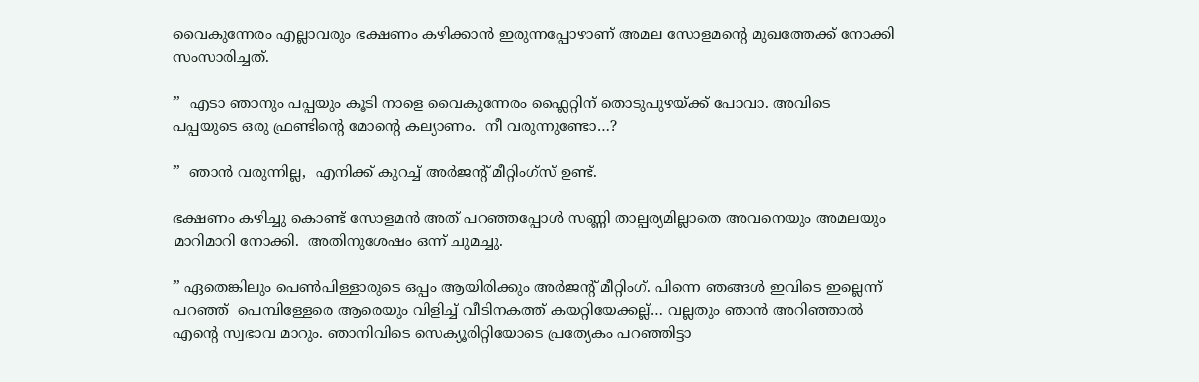വൈകുന്നേരം എല്ലാവരും ഭക്ഷണം കഴിക്കാൻ ഇരുന്നപ്പോഴാണ് അമല സോളമന്റെ മുഖത്തേക്ക് നോക്കി സംസാരിച്ചത്.

”  എടാ ഞാനും പപ്പയും കൂടി നാളെ വൈകുന്നേരം ഫ്ലൈറ്റിന് തൊടുപുഴയ്ക്ക് പോവാ. അവിടെ പപ്പയുടെ ഒരു ഫ്രണ്ടിന്റെ മോന്റെ കല്യാണം.  നീ വരുന്നുണ്ടോ…?

”  ഞാൻ വരുന്നില്ല,  എനിക്ക് കുറച്ച് അർജന്റ് മീറ്റിംഗ്സ് ഉണ്ട്.

ഭക്ഷണം കഴിച്ചു കൊണ്ട് സോളമൻ അത് പറഞ്ഞപ്പോൾ സണ്ണി താല്പര്യമില്ലാതെ അവനെയും അമലയും മാറിമാറി നോക്കി.  അതിനുശേഷം ഒന്ന് ചുമച്ചു.

” ഏതെങ്കിലും പെൺപിള്ളാരുടെ ഒപ്പം ആയിരിക്കും അർജന്റ് മീറ്റിംഗ്. പിന്നെ ഞങ്ങൾ ഇവിടെ ഇല്ലെന്ന് പറഞ്ഞ്  പെമ്പിള്ളേരെ ആരെയും വിളിച്ച് വീടിനകത്ത് കയറ്റിയേക്കല്ല്… വല്ലതും ഞാൻ അറിഞ്ഞാൽ എന്റെ സ്വഭാവ മാറും. ഞാനിവിടെ സെക്യൂരിറ്റിയോടെ പ്രത്യേകം പറഞ്ഞിട്ടാ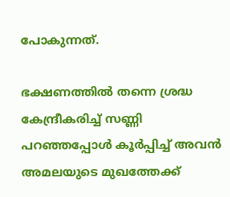പോകുന്നത്.

ഭക്ഷണത്തിൽ തന്നെ ശ്രദ്ധ കേന്ദ്രീകരിച്ച് സണ്ണി പറഞ്ഞപ്പോൾ കൂർപ്പിച്ച് അവൻ അമലയുടെ മുഖത്തേക്ക്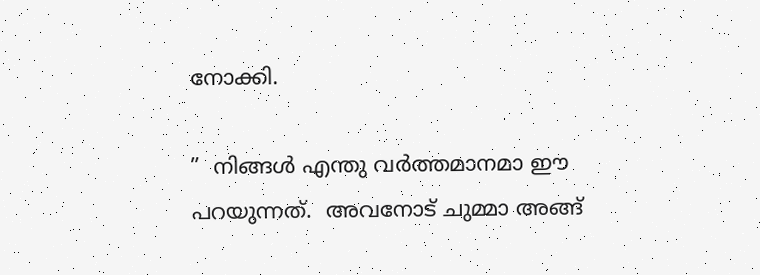നോക്കി.

”  നിങ്ങൾ എന്തു വർത്തമാനമാ ഈ പറയുന്നത്.  അവനോട് ചുമ്മാ അങ്ങ്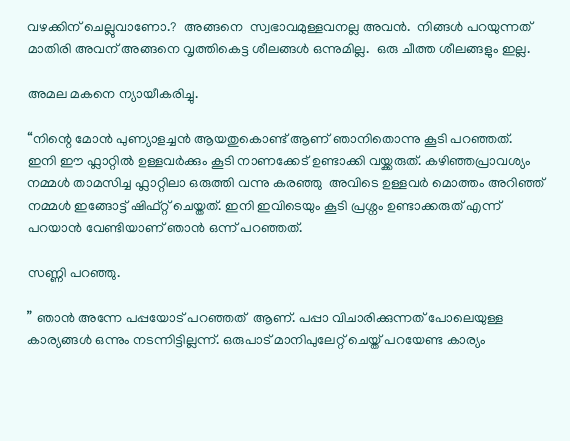വഴക്കിന് ചെല്ലുവാണോ.?  അങ്ങനെ  സ്വഭാവമുള്ളവനല്ല അവൻ.  നിങ്ങൾ പറയുന്നത് മാതിരി അവന് അങ്ങനെ വൃത്തികെട്ട ശീലങ്ങൾ ഒന്നുമില്ല.  ഒരു ചീത്ത ശീലങ്ങളും ഇല്ല.

അമല മകനെ ന്യായീകരിച്ചു.

“നിന്റെ മോൻ പുണ്യാളച്ചൻ ആയതുകൊണ്ട് ആണ് ഞാനിതൊന്നു കൂടി പറഞ്ഞത്.  ഇനി ഈ ഫ്ലാറ്റിൽ ഉള്ളവർക്കും കൂടി നാണക്കേട് ഉണ്ടാക്കി വയ്ക്കരുത്. കഴിഞ്ഞപ്രാവശ്യം നമ്മൾ താമസിച്ച ഫ്ലാറ്റിലാ ഒരുത്തി വന്നു കരഞ്ഞു  അവിടെ ഉള്ളവർ മൊത്തം അറിഞ്ഞ് നമ്മൾ ഇങ്ങോട്ട് ഷിഫ്റ്റ്‌ ചെയ്തത്. ഇനി ഇവിടെയും കൂടി പ്രശ്നം ഉണ്ടാക്കരുത് എന്ന് പറയാൻ വേണ്ടിയാണ് ഞാൻ ഒന്ന് പറഞ്ഞത്.

സണ്ണി പറഞ്ഞു.

” ഞാൻ അന്നേ പപ്പയോട് പറഞ്ഞത്  ആണ്. പപ്പാ വിചാരിക്കുന്നത് പോലെയുള്ള കാര്യങ്ങൾ ഒന്നും നടന്നിട്ടില്ലന്ന്. ഒരുപാട് മാനിപുലേറ്റ് ചെയ്ത് പറയേണ്ട കാര്യം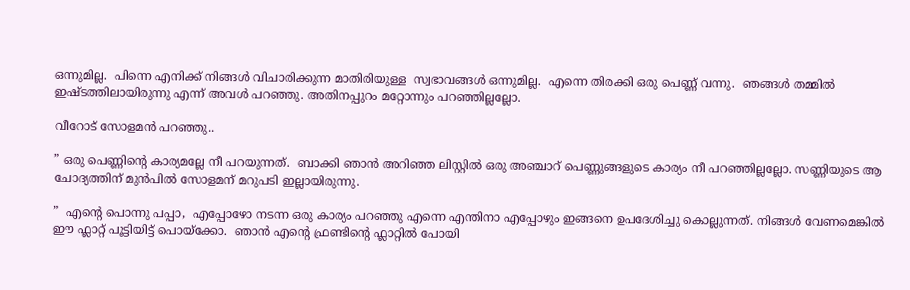ഒന്നുമില്ല.  പിന്നെ എനിക്ക് നിങ്ങൾ വിചാരിക്കുന്ന മാതിരിയുള്ള  സ്വഭാവങ്ങൾ ഒന്നുമില്ല.  എന്നെ തിരക്കി ഒരു പെണ്ണ് വന്നു.  ഞങ്ങൾ തമ്മിൽ ഇഷ്ടത്തിലായിരുന്നു എന്ന് അവൾ പറഞ്ഞു. അതിനപ്പുറം മറ്റോന്നും പറഞ്ഞില്ലല്ലോ.

വീറോട് സോളമൻ പറഞ്ഞു..

” ഒരു പെണ്ണിന്റെ കാര്യമല്ലേ നീ പറയുന്നത്.  ബാക്കി ഞാൻ അറിഞ്ഞ ലിസ്റ്റിൽ ഒരു അഞ്ചാറ് പെണ്ണുങ്ങളുടെ കാര്യം നീ പറഞ്ഞില്ലല്ലോ. സണ്ണിയുടെ ആ ചോദ്യത്തിന് മുൻപിൽ സോളമന് മറുപടി ഇല്ലായിരുന്നു.

”  എന്റെ പൊന്നു പപ്പാ,  എപ്പോഴോ നടന്ന ഒരു കാര്യം പറഞ്ഞു എന്നെ എന്തിനാ എപ്പോഴും ഇങ്ങനെ ഉപദേശിച്ചു കൊല്ലുന്നത്. നിങ്ങൾ വേണമെങ്കിൽ ഈ ഫ്ലാറ്റ് പൂട്ടിയിട്ട് പൊയ്ക്കോ.  ഞാൻ എന്റെ ഫ്രണ്ടിന്റെ ഫ്ലാറ്റിൽ പോയി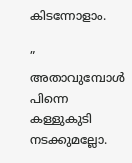കിടന്നോളാം.

” അതാവുമ്പോൾ പിന്നെ കള്ളുകുടി നടക്കുമല്ലോ.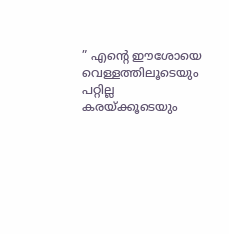” എന്റെ ഈശോയെ വെള്ളത്തിലൂടെയും പറ്റില്ല കരയ്ക്കൂടെയും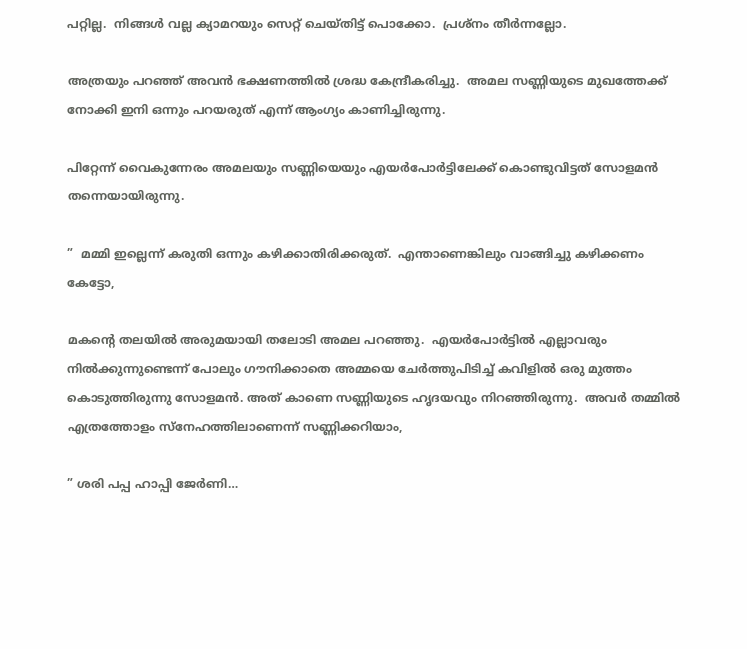പറ്റില്ല.  നിങ്ങൾ വല്ല ക്യാമറയും സെറ്റ് ചെയ്തിട്ട് പൊക്കോ.  പ്രശ്നം തീർന്നല്ലോ.

അത്രയും പറഞ്ഞ് അവൻ ഭക്ഷണത്തിൽ ശ്രദ്ധ കേന്ദ്രീകരിച്ചു.  അമല സണ്ണിയുടെ മുഖത്തേക്ക് നോക്കി ഇനി ഒന്നും പറയരുത് എന്ന് ആംഗ്യം കാണിച്ചിരുന്നു.

പിറ്റേന്ന് വൈകുന്നേരം അമലയും സണ്ണിയെയും എയർപോർട്ടിലേക്ക് കൊണ്ടുവിട്ടത് സോളമൻ തന്നെയായിരുന്നു.

”  മമ്മി ഇല്ലെന്ന് കരുതി ഒന്നും കഴിക്കാതിരിക്കരുത്.  എന്താണെങ്കിലും വാങ്ങിച്ചു കഴിക്കണം കേട്ടോ,

മകന്റെ തലയിൽ അരുമയായി തലോടി അമല പറഞ്ഞു.  എയർപോർട്ടിൽ എല്ലാവരും നിൽക്കുന്നുണ്ടെന്ന് പോലും ഗൗനിക്കാതെ അമ്മയെ ചേർത്തുപിടിച്ച് കവിളിൽ ഒരു മുത്തം കൊടുത്തിരുന്നു സോളമൻ. അത് കാണെ സണ്ണിയുടെ ഹൃദയവും നിറഞ്ഞിരുന്നു.  അവർ തമ്മിൽ എത്രത്തോളം സ്നേഹത്തിലാണെന്ന് സണ്ണിക്കറിയാം,

” ശരി പപ്പ ഹാപ്പി ജേർണി…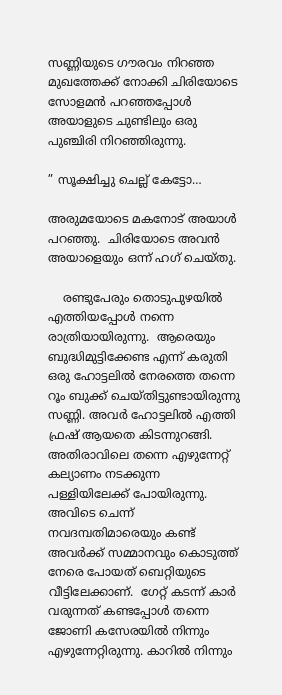സണ്ണിയുടെ ഗൗരവം നിറഞ്ഞ മുഖത്തേക്ക് നോക്കി ചിരിയോടെ സോളമൻ പറഞ്ഞപ്പോൾ അയാളുടെ ചുണ്ടിലും ഒരു പുഞ്ചിരി നിറഞ്ഞിരുന്നു.

” സൂക്ഷിച്ചു ചെല്ല് കേട്ടോ…

അരുമയോടെ മകനോട് അയാൾ പറഞ്ഞു.  ചിരിയോടെ അവൻ അയാളെയും ഒന്ന് ഹഗ് ചെയ്തു.

    രണ്ടുപേരും തൊടുപുഴയിൽ എത്തിയപ്പോൾ നന്നെ രാത്രിയായിരുന്നു.  ആരെയും ബുദ്ധിമുട്ടിക്കേണ്ട എന്ന് കരുതി ഒരു ഹോട്ടലിൽ നേരത്തെ തന്നെ റൂം ബുക്ക് ചെയ്തിട്ടുണ്ടായിരുന്നു സണ്ണി. അവർ ഹോട്ടലിൽ എത്തി ഫ്രഷ് ആയതെ കിടന്നുറങ്ങി.  അതിരാവിലെ തന്നെ എഴുന്നേറ്റ് കല്യാണം നടക്കുന്ന പള്ളിയിലേക്ക് പോയിരുന്നു.  അവിടെ ചെന്ന് നവദമ്പതിമാരെയും കണ്ട് അവർക്ക് സമ്മാനവും കൊടുത്ത് നേരെ പോയത് ബെറ്റിയുടെ വീട്ടിലേക്കാണ്.  ഗേറ്റ് കടന്ന് കാർ വരുന്നത് കണ്ടപ്പോൾ തന്നെ ജോണി കസേരയിൽ നിന്നും എഴുന്നേറ്റിരുന്നു. കാറിൽ നിന്നും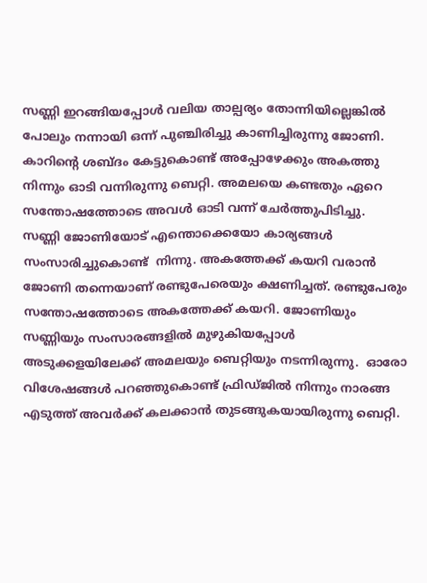സണ്ണി ഇറങ്ങിയപ്പോൾ വലിയ താല്പര്യം തോന്നിയില്ലെങ്കിൽ പോലും നന്നായി ഒന്ന് പുഞ്ചിരിച്ചു കാണിച്ചിരുന്നു ജോണി.  കാറിന്റെ ശബ്ദം കേട്ടുകൊണ്ട് അപ്പോഴേക്കും അകത്തു നിന്നും ഓടി വന്നിരുന്നു ബെറ്റി. അമലയെ കണ്ടതും ഏറെ സന്തോഷത്തോടെ അവൾ ഓടി വന്ന് ചേർത്തുപിടിച്ചു.  സണ്ണി ജോണിയോട് എന്തൊക്കെയോ കാര്യങ്ങൾ സംസാരിച്ചുകൊണ്ട്  നിന്നു. അകത്തേക്ക് കയറി വരാൻ ജോണി തന്നെയാണ് രണ്ടുപേരെയും ക്ഷണിച്ചത്. രണ്ടുപേരും സന്തോഷത്തോടെ അകത്തേക്ക് കയറി. ജോണിയും സണ്ണിയും സംസാരങ്ങളിൽ മുഴുകിയപ്പോൾ അടുക്കളയിലേക്ക് അമലയും ബെറ്റിയും നടന്നിരുന്നു.  ഓരോ വിശേഷങ്ങൾ പറഞ്ഞുകൊണ്ട് ഫ്രിഡ്ജിൽ നിന്നും നാരങ്ങ എടുത്ത് അവർക്ക് കലക്കാൻ തുടങ്ങുകയായിരുന്നു ബെറ്റി.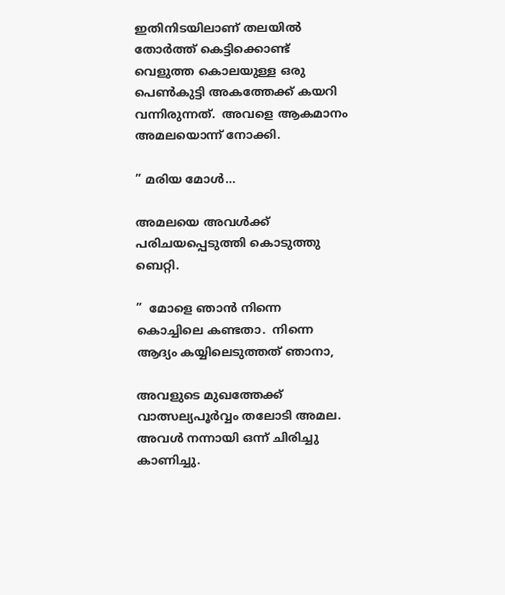ഇതിനിടയിലാണ് തലയിൽ തോർത്ത് കെട്ടിക്കൊണ്ട് വെളുത്ത കൊലയുള്ള ഒരു പെൺകുട്ടി അകത്തേക്ക് കയറി വന്നിരുന്നത്.  അവളെ ആകമാനം അമലയൊന്ന് നോക്കി.

” മരിയ മോൾ…

അമലയെ അവൾക്ക് പരിചയപ്പെടുത്തി കൊടുത്തു ബെറ്റി.

”  മോളെ ഞാൻ നിന്നെ കൊച്ചിലെ കണ്ടതാ.  നിന്നെ ആദ്യം കയ്യിലെടുത്തത് ഞാനാ,

അവളുടെ മുഖത്തേക്ക് വാത്സല്യപൂർവ്വം തലോടി അമല.  അവൾ നന്നായി ഒന്ന് ചിരിച്ചു കാണിച്ചു.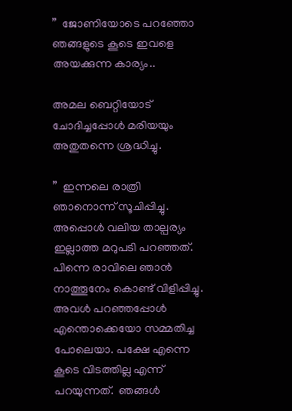”  ജോണിയോടെ പറഞ്ഞോ ഞങ്ങളുടെ കൂടെ ഇവളെ അയക്കുന്ന കാര്യം..

അമല ബെറ്റിയോട് ചോദിച്ചപ്പോൾ മരിയയും അതുതന്നെ ശ്രദ്ധിച്ചു.

”  ഇന്നലെ രാത്രി ഞാനൊന്ന് സൂചിപ്പിച്ചു. അപ്പൊൾ വലിയ താല്പര്യം ഇല്ലാത്ത മറുപടി പറഞ്ഞത്.  പിന്നെ രാവിലെ ഞാൻ നാത്തൂനേം കൊണ്ട് വിളിപ്പിച്ചു.  അവൾ പറഞ്ഞപ്പോൾ എന്തൊക്കെയോ സമ്മതിച്ച പോലെയാ. പക്ഷേ എന്നെ കൂടെ വിടത്തില്ല എന്ന് പറയുന്നത്.  ഞങ്ങൾ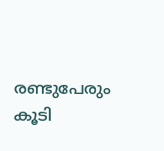രണ്ടുപേരും കൂടി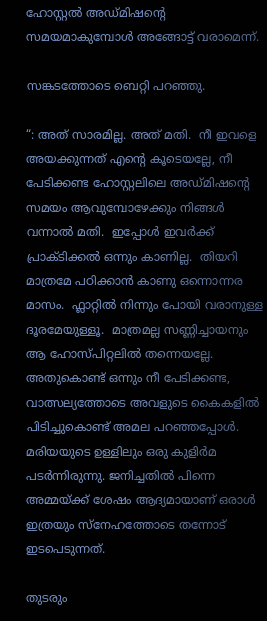ഹോസ്റ്റൽ അഡ്മിഷന്റെ സമയമാകുമ്പോൾ അങ്ങോട്ട് വരാമെന്ന്.

സങ്കടത്തോടെ ബെറ്റി പറഞ്ഞു.

“: അത് സാരമില്ല. അത് മതി.  നീ ഇവളെ അയക്കുന്നത് എന്റെ കൂടെയല്ലേ, നീ പേടിക്കണ്ട ഹോസ്റ്റലിലെ അഡ്മിഷന്റെ സമയം ആവുമ്പോഴേക്കും നിങ്ങൾ വന്നാൽ മതി.  ഇപ്പോൾ ഇവർക്ക് പ്രാക്ടിക്കൽ ഒന്നും കാണില്ല.  തിയറി മാത്രമേ പഠിക്കാൻ കാണു ഒന്നൊന്നര മാസം.  ഫ്ലാറ്റിൽ നിന്നും പോയി വരാനുള്ള ദൂരമേയുള്ളൂ.  മാത്രമല്ല സണ്ണിച്ചായനും ആ ഹോസ്പിറ്റലിൽ തന്നെയല്ലേ.  അതുകൊണ്ട് ഒന്നും നീ പേടിക്കണ്ട, വാത്സല്യത്തോടെ അവളുടെ കൈകളിൽ പിടിച്ചുകൊണ്ട് അമല പറഞ്ഞപ്പോൾ.  മരിയയുടെ ഉള്ളിലും ഒരു കുളിർമ പടർന്നിരുന്നു. ജനിച്ചതിൽ പിന്നെ അമ്മയ്ക്ക് ശേഷം ആദ്യമായാണ് ഒരാൾ ഇത്രയും സ്നേഹത്തോടെ തന്നോട് ഇടപെടുന്നത്.

തുടരും